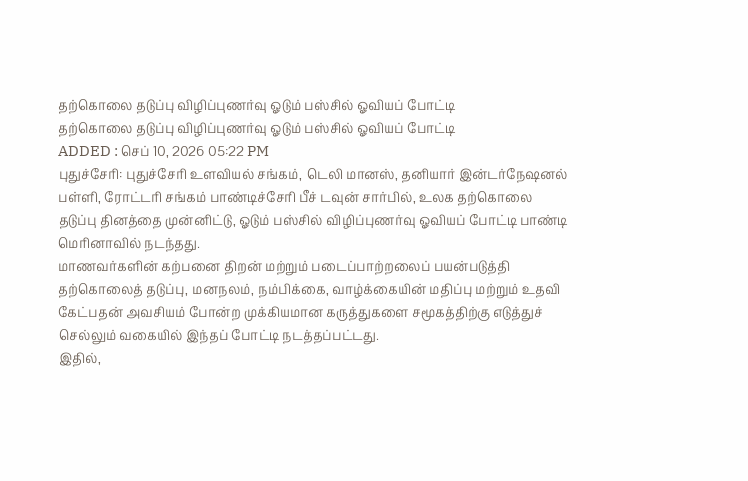தற்கொலை தடுப்பு விழிப்புணர்வு ஓடும் பஸ்சில் ஓவியப் போட்டி
தற்கொலை தடுப்பு விழிப்புணர்வு ஓடும் பஸ்சில் ஓவியப் போட்டி
ADDED : செப் 10, 2026 05:22 PM
புதுச்சேரி: புதுச்சேரி உளவியல் சங்கம், டெலி மானஸ், தனியார் இன்டர்நேஷனல் பள்ளி, ரோட்டரி சங்கம் பாண்டிச்சேரி பீச் டவுன் சார்பில், உலக தற்கொலை தடுப்பு தினத்தை முன்னிட்டு, ஓடும் பஸ்சில் விழிப்புணர்வு ஓவியப் போட்டி பாண்டி மெரினாவில் நடந்தது.
மாணவர்களின் கற்பனை திறன் மற்றும் படைப்பாற்றலைப் பயன்படுத்தி தற்கொலைத் தடுப்பு, மனநலம், நம்பிக்கை, வாழ்க்கையின் மதிப்பு மற்றும் உதவி கேட்பதன் அவசியம் போன்ற முக்கியமான கருத்துகளை சமூகத்திற்கு எடுத்துச் செல்லும் வகையில் இந்தப் போட்டி நடத்தப்பட்டது.
இதில்,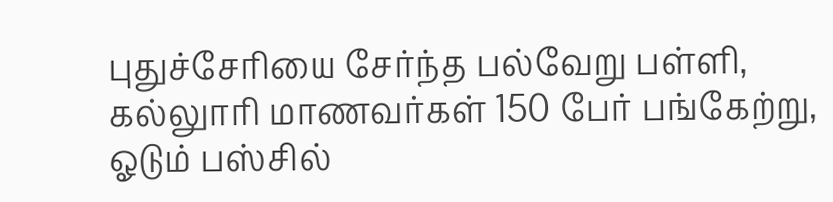புதுச்சேரியை சேர்ந்த பல்வேறு பள்ளி, கல்லுாரி மாணவர்கள் 150 பேர் பங்கேற்று, ஓடும் பஸ்சில்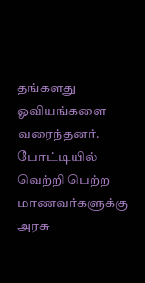தங்களது ஓவியங்களை வரைந்தனர். போட்டியில் வெற்றி பெற்ற மாணவர்களுக்கு அரசு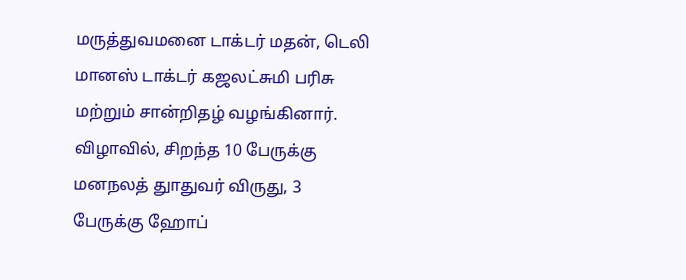மருத்துவமனை டாக்டர் மதன், டெலி மானஸ் டாக்டர் கஜலட்சுமி பரிசு மற்றும் சான்றிதழ் வழங்கினார். விழாவில், சிறந்த 10 பேருக்கு மனநலத் துாதுவர் விருது, 3 பேருக்கு ஹோப்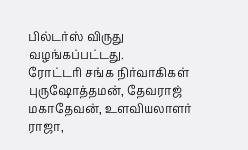பில்டர்ஸ் விருது வழங்கப்பட்டது.
ரோட்டரி சங்க நிர்வாகிகள் புருஷோத்தமன், தேவராஜ் மகாதேவன், உளவியலாளர் ராஜா,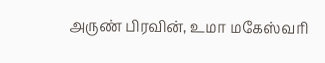அருண் பிரவின், உமா மகேஸ்வரி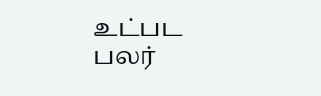உட்பட பலர்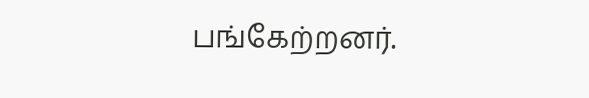பங்கேற்றனர்.